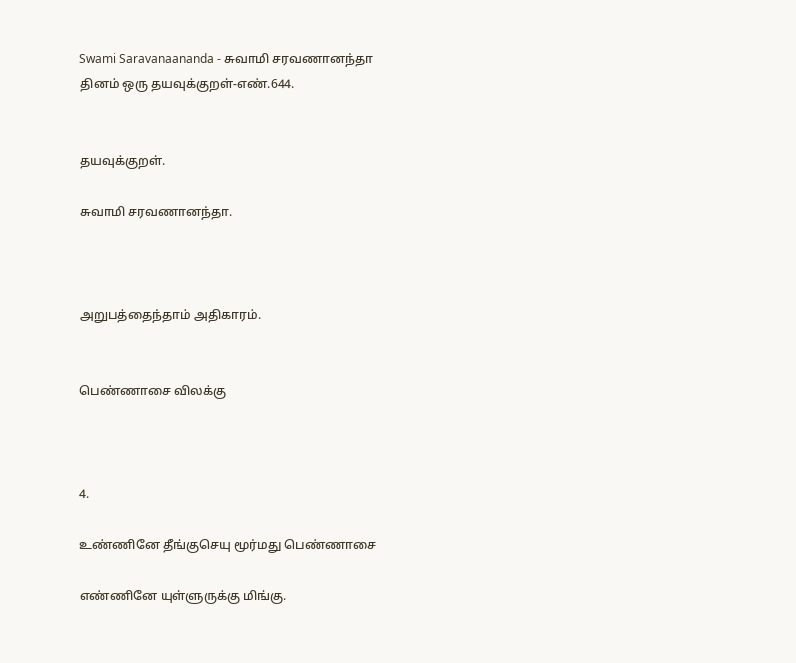Swami Saravanaananda - சுவாமி சரவணானந்தா
தினம் ஒரு தயவுக்குறள்-எண்.644.


தயவுக்குறள்.

சுவாமி சரவணானந்தா.



அறுபத்தைந்தாம் அதிகாரம்.


பெண்ணாசை விலக்கு



4.

உண்ணினே தீங்குசெயு மூர்மது பெண்ணாசை

எண்ணினே யுள்ளுருக்கு மிங்கு.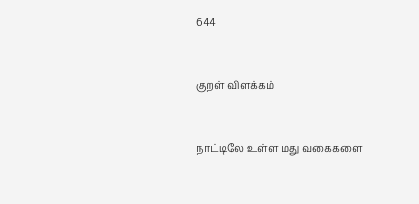644


குறள் விளக்கம்


நாட்டிலே உள்ள மது வகைகளை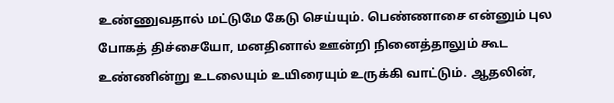உண்ணுவதால் மட்டுமே கேடு செய்யும். பெண்ணாசை என்னும் புல போகத் திச்சையோ, மனதினால் ஊன்றி நினைத்தாலும் கூட உண்ணின்று உடலையும் உயிரையும் உருக்கி வாட்டும். ஆதலின்,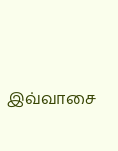இவ்வாசை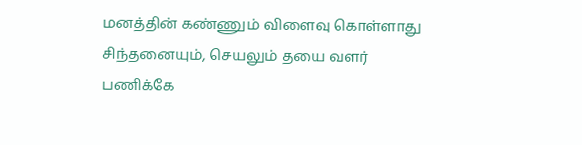மனத்தின் கண்ணும் விளைவு கொள்ளாது சிந்தனையும், செயலும் தயை வளர் பணிக்கே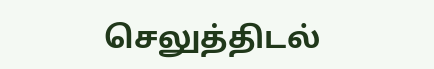செலுத்திடல்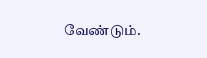வேண்டும்.